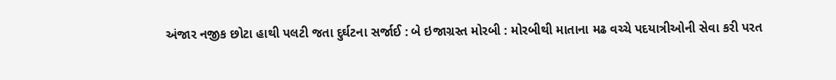અંજાર નજીક છોટા હાથી પલટી જતા દુર્ઘટના સર્જાઈ : બે ઇજાગ્રસ્ત મોરબી : મોરબીથી માતાના મઢ વચ્ચે પદયાત્રીઓની સેવા કરી પરત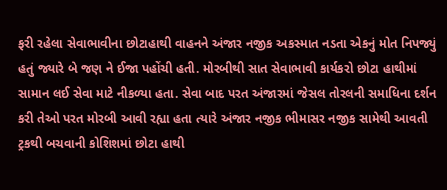ફરી રહેલા સેવાભાવીના છોટાહાથી વાહનને અંજાર નજીક અકસ્માત નડતા એકનું મોત નિપજ્યું હતું જ્યારે બે જણ ને ઈજા પહોંચી હતી. મોરબીથી સાત સેવાભાવી કાર્યકરો છોટા હાથીમાં સામાન લઈ સેવા માટે નીકળ્યા હતા. સેવા બાદ પરત અંજારમાં જેસલ તોરલની સમાધિના દર્શન કરી તેઓ પરત મોરબી આવી રહ્યા હતા ત્યારે અંજાર નજીક ભીમાસર નજીક સામેથી આવતી ટ્રકથી બચવાની કોશિશમાં છોટા હાથી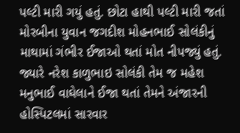પલ્ટી મારી ગયું હતું. છોટા હાથી પલ્ટી મારી જતાં મોરબીના યુવાન જગદીશ મોહનભાઈ સોલંકીનું માથામાં ગંભીર ઈજાઓ થતાં મોત નીપજ્યું હતું. જ્યારે નરેશ કાળુભાઇ સોલંકી તેમ જ મહેશ મનુભાઈ વાઘેલાને ઈજા થતાં તેમને અંજારની હોસ્પિટલમાં સારવાર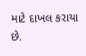માટે દાખલ કરાયા છે.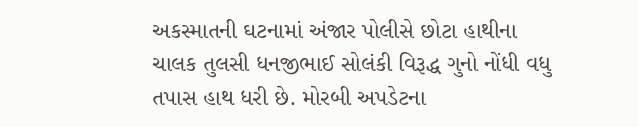અકસ્માતની ઘટનામાં અંજાર પોલીસે છોટા હાથીના ચાલક તુલસી ધનજીભાઈ સોલંકી વિરૂદ્ધ ગુનો નોંધી વધુ તપાસ હાથ ધરી છે. મોરબી અપડેટના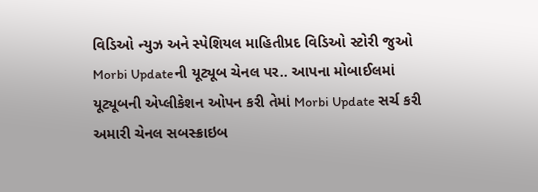વિડિઓ ન્યુઝ અને સ્પેશિયલ માહિતીપ્રદ વિડિઓ સ્ટોરી જુઓ Morbi Updateની યૂટ્યૂબ ચેનલ પર.. આપના મોબાઈલમાં યૂટ્યૂબની એપ્લીકેશન ઓપન કરી તેમાં Morbi Update સર્ચ કરી અમારી ચેનલ સબસ્ક્રાઇબ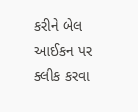કરીને બેલ આઈકન પર ક્લીક કરવા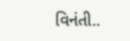વિનંતી..